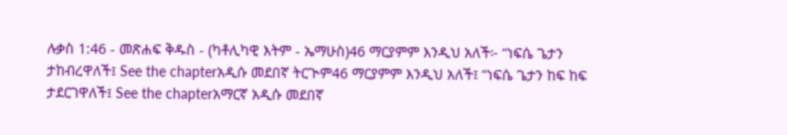ሉቃስ 1:46 - መጽሐፍ ቅዱስ - (ካቶሊካዊ እትም - ኤማሁስ)46 ማርያምም እንዲህ አለች፦ “ነፍሴ ጌታን ታከብረዋለች፤ See the chapterአዲሱ መደበኛ ትርጒም46 ማርያምም እንዲህ አለች፤ “ነፍሴ ጌታን ከፍ ከፍ ታደርገዋለች፤ See the chapterአማርኛ አዲሱ መደበኛ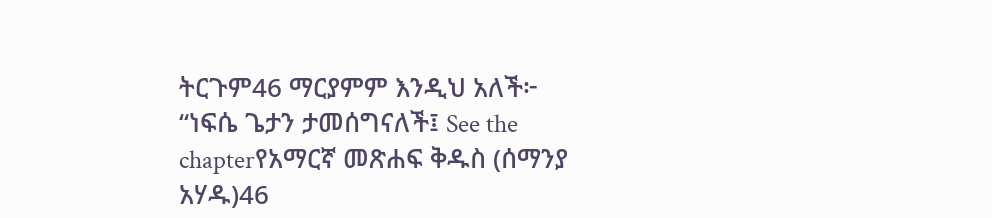ትርጉም46 ማርያምም እንዲህ አለች፦ “ነፍሴ ጌታን ታመሰግናለች፤ See the chapterየአማርኛ መጽሐፍ ቅዱስ (ሰማንያ አሃዱ)46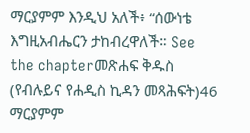ማርያምም እንዲህ አለች፥ “ሰውነቴ እግዚአብሔርን ታከብረዋለች። See the chapterመጽሐፍ ቅዱስ (የብሉይና የሐዲስ ኪዳን መጻሕፍት)46 ማርያምም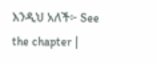እንዲህ አለች፦ See the chapter |